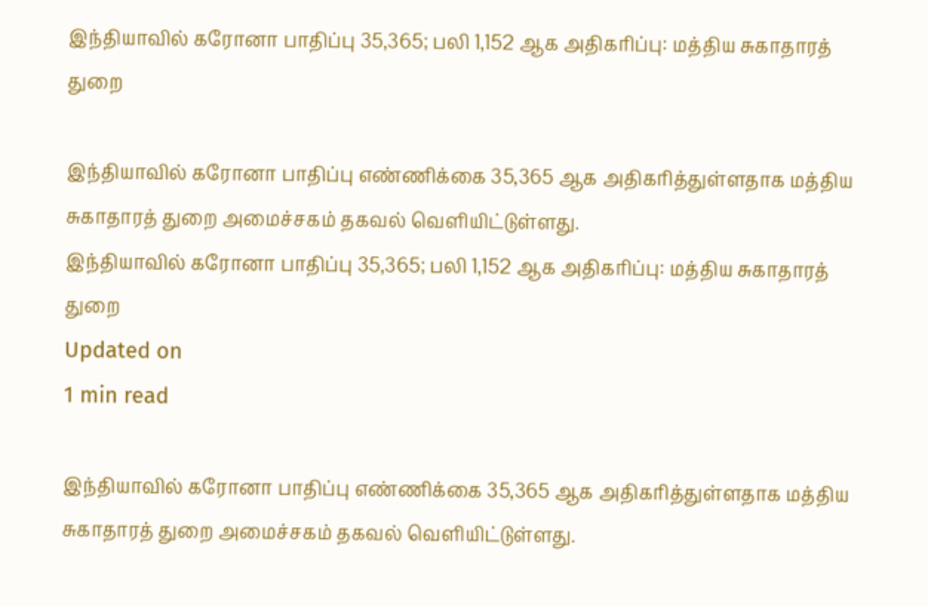இந்தியாவில் கரோனா பாதிப்பு 35,365; பலி 1,152 ஆக அதிகரிப்பு: மத்திய சுகாதாரத் துறை

இந்தியாவில் கரோனா பாதிப்பு எண்ணிக்கை 35,365 ஆக அதிகரித்துள்ளதாக மத்திய சுகாதாரத் துறை அமைச்சகம் தகவல் வெளியிட்டுள்ளது.
இந்தியாவில் கரோனா பாதிப்பு 35,365; பலி 1,152 ஆக அதிகரிப்பு: மத்திய சுகாதாரத் துறை
Updated on
1 min read

இந்தியாவில் கரோனா பாதிப்பு எண்ணிக்கை 35,365 ஆக அதிகரித்துள்ளதாக மத்திய சுகாதாரத் துறை அமைச்சகம் தகவல் வெளியிட்டுள்ளது.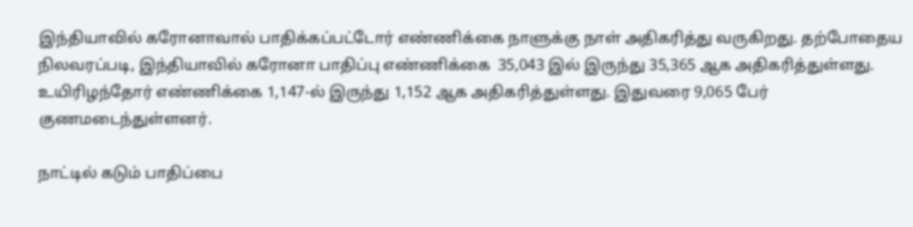இந்தியாவில் கரோனாவால் பாதிக்கப்பட்டோர் எண்ணிக்கை நாளுக்கு நாள் அதிகரித்து வருகிறது. தற்போதைய நிலவரப்படி, இந்தியாவில் கரோனா பாதிப்பு எண்ணிக்கை  35,043 இல் இருந்து 35,365 ஆக அதிகரித்துள்ளது.  உயிரிழந்தோர் எண்ணிக்கை 1,147-ல் இருந்து 1,152 ஆக அதிகரித்துள்ளது. இதுவரை 9,065 பேர் குணமடைந்துள்ளனர்.

நாட்டில் கடும் பாதிப்பை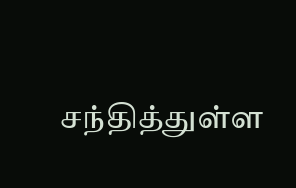சந்தித்துள்ள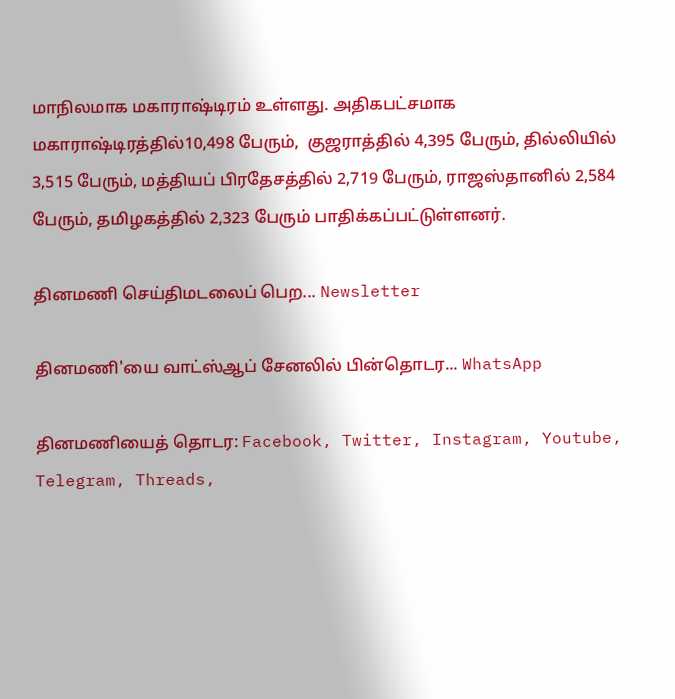மாநிலமாக மகாராஷ்டிரம் உள்ளது. அதிகபட்சமாக மகாராஷ்டிரத்தில்10,498 பேரும்,  குஜராத்தில் 4,395 பேரும், தில்லியில் 3,515 பேரும், மத்தியப் பிரதேசத்தில் 2,719 பேரும், ராஜஸ்தானில் 2,584 பேரும், தமிழகத்தில் 2,323 பேரும் பாதிக்கப்பட்டுள்ளனர்.

தினமணி செய்திமடலைப் பெற... Newsletter

தினமணி'யை வாட்ஸ்ஆப் சேனலில் பின்தொடர... WhatsApp

தினமணியைத் தொடர: Facebook, Twitter, Instagram, Youtube, Telegram, Threads,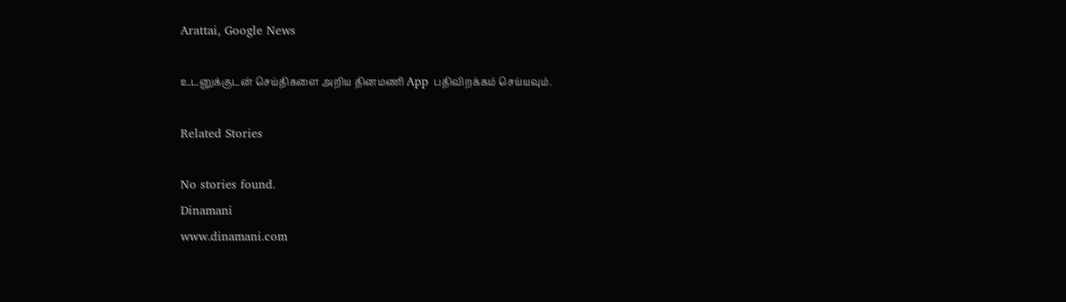Arattai, Google News

உடனுக்குடன் செய்திகளை அறிய தினமணி App பதிவிறக்கம் செய்யவும்.

Related Stories

No stories found.
Dinamani
www.dinamani.com